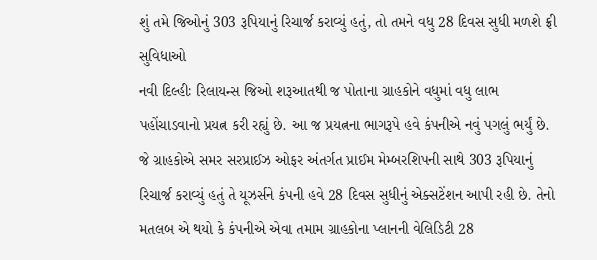શું તમે જિઓનું 303 રૂપિયાનું રિચાર્જ કરાવ્યું હતું, તો તમને વધુ 28 દિવસ સુધી મળશે ફ્રી સુવિધાઓ
નવી દિલ્હીઃ રિલાયન્સ જિઓ શરૂઆતથી જ પોતાના ગ્રાહકોને વધુમાં વધુ લાભ પહોંચાડવાનો પ્રયત્ન કરી રહ્યું છે. આ જ પ્રયત્નના ભાગરૂપે હવે કંપનીએ નવું પગલું ભર્યું છે. જે ગ્રાહકોએ સમર સરપ્રાઈઝ ઓફર અંતર્ગત પ્રાઈમ મેમ્બરશિપની સાથે 303 રૂપિયાનું રિચાર્જ કરાવ્યું હતું તે યૂઝર્સને કંપની હવે 28 દિવસ સુધીનું એક્સટેંશન આપી રહી છે. તેનો મતલબ એ થયો કે કંપનીએ એવા તમામ ગ્રાહકોના પ્લાનની વેલિડિટી 28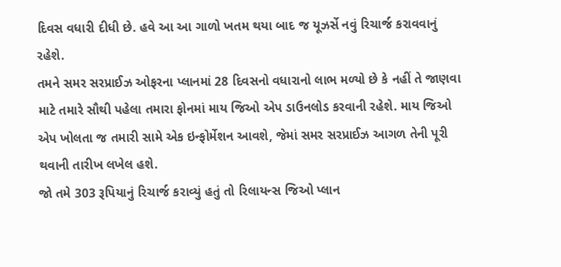દિવસ વધારી દીધી છે. હવે આ આ ગાળો ખતમ થયા બાદ જ યૂઝર્સે નવું રિચાર્જ કરાવવાનું રહેશે.
તમને સમર સરપ્રાઈઝ ઓફરના પ્લાનમાં 28 દિવસનો વધારાનો લાભ મળ્યો છે કે નહીં તે જાણવા માટે તમારે સૌથી પહેલા તમારા ફોનમાં માય જિઓ એપ ડાઉનલોડ કરવાની રહેશે. માય જિઓ એપ ખોલતા જ તમારી સામે એક ઇન્ફોર્મેશન આવશે, જેમાં સમર સરપ્રાઈઝ આગળ તેની પૂરી થવાની તારીખ લખેલ હશે.
જો તમે 303 રૂપિયાનું રિચાર્જ કરાવ્યું હતું તો રિલાયન્સ જિઓ પ્લાન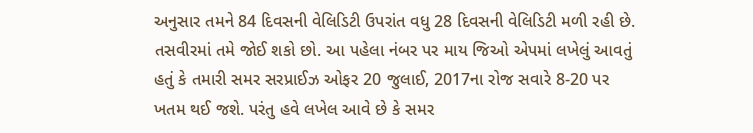અનુસાર તમને 84 દિવસની વેલિડિટી ઉપરાંત વધુ 28 દિવસની વેલિડિટી મળી રહી છે. તસવીરમાં તમે જોઈ શકો છો. આ પહેલા નંબર પર માય જિઓ એપમાં લખેલું આવતું હતું કે તમારી સમર સરપ્રાઈઝ ઓફર 20 જુલાઈ, 2017ના રોજ સવારે 8-20 પર ખતમ થઈ જશે. પરંતુ હવે લખેલ આવે છે કે સમર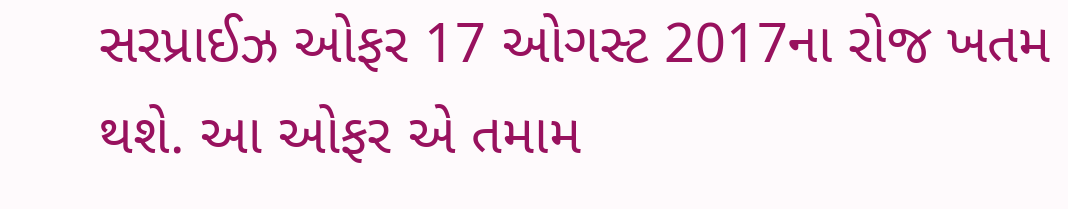સરપ્રાઈઝ ઓફર 17 ઓગસ્ટ 2017ના રોજ ખતમ થશે. આ ઓફર એ તમામ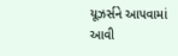યૂઝર્સને આપવામાં આવી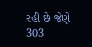રહી છે જેણે 303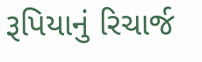રૂપિયાનું રિચાર્જ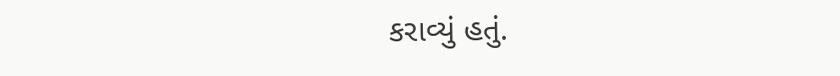કરાવ્યું હતું.